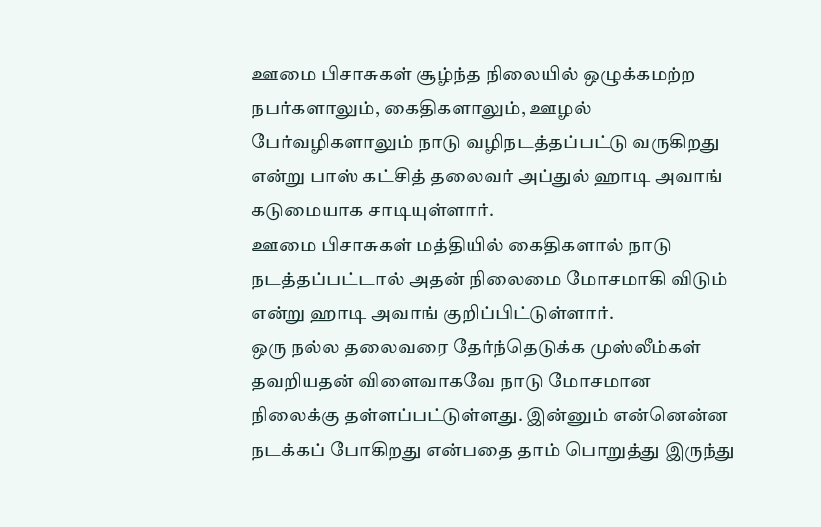ஊமை பிசாசுகள் சூழ்ந்த நிலையில் ஒழுக்கமற்ற நபர்களாலும், கைதிகளாலும், ஊழல் பேர்வழிகளாலும் நாடு வழிநடத்தப்பட்டு வருகிறது என்று பாஸ் கட்சித் தலைவர் அப்துல் ஹாடி அவாங் கடுமையாக சாடியுள்ளார்.
ஊமை பிசாசுகள் மத்தியில் கைதிகளால் நாடு நடத்தப்பட்டால் அதன் நிலைமை மோசமாகி விடும் என்று ஹாடி அவாங் குறிப்பிட்டுள்ளார்.
ஒரு நல்ல தலைவரை தேர்ந்தெடுக்க முஸ்லீம்கள் தவறியதன் விளைவாகவே நாடு மோசமான நிலைக்கு தள்ளப்பட்டுள்ளது. இன்னும் என்னென்ன நடக்கப் போகிறது என்பதை தாம் பொறுத்து இருந்து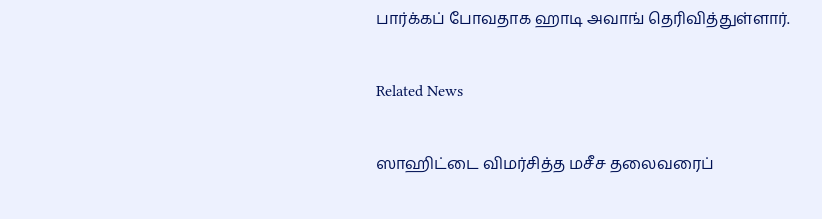பார்க்கப் போவதாக ஹாடி அவாங் தெரிவித்துள்ளார்.

Related News

ஸாஹிட்டை விமர்சித்த மசீச தலைவரைப்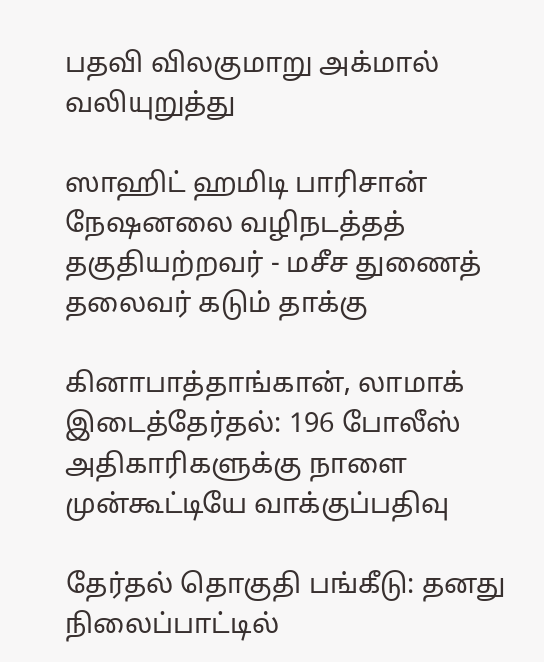பதவி விலகுமாறு அக்மால் வலியுறுத்து

ஸாஹிட் ஹமிடி பாரிசான் நேஷனலை வழிநடத்தத் தகுதியற்றவர் - மசீச துணைத் தலைவர் கடும் தாக்கு

கினாபாத்தாங்கான், லாமாக் இடைத்தேர்தல்: 196 போலீஸ் அதிகாரிகளுக்கு நாளை முன்கூட்டியே வாக்குப்பதிவு

தேர்தல் தொகுதி பங்கீடு: தனது நிலைப்பாட்டில்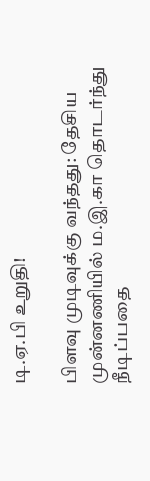டி.ஏ.பி உறுதி!

பிளவு முடிவுக்கு வந்தது: தேசிய முன்னணியில் ம.இ.கா தொடர்ந்து நீடிப்பதை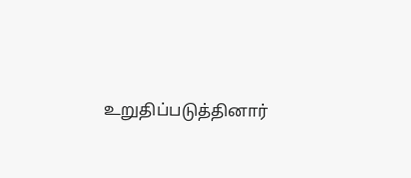உறுதிப்படுத்தினார்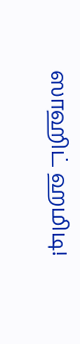ஸாஹிட் ஹமிடி!